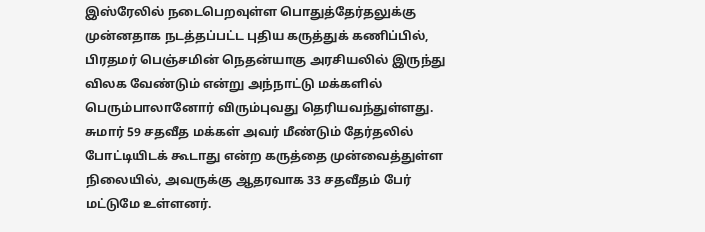இஸ்ரேலில் நடைபெறவுள்ள பொதுத்தேர்தலுக்கு முன்னதாக நடத்தப்பட்ட புதிய கருத்துக் கணிப்பில், பிரதமர் பெஞ்சமின் நெதன்யாகு அரசியலில் இருந்து விலக வேண்டும் என்று அந்நாட்டு மக்களில் பெரும்பாலானோர் விரும்புவது தெரியவந்துள்ளது.
சுமார் 59 சதவீத மக்கள் அவர் மீண்டும் தேர்தலில் போட்டியிடக் கூடாது என்ற கருத்தை முன்வைத்துள்ள நிலையில், அவருக்கு ஆதரவாக 33 சதவீதம் பேர் மட்டுமே உள்ளனர்.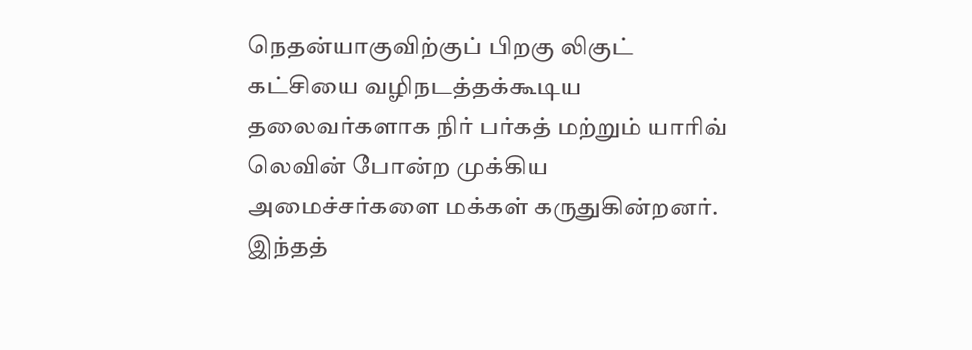நெதன்யாகுவிற்குப் பிறகு லிகுட் கட்சியை வழிநடத்தக்கூடிய தலைவர்களாக நிர் பர்கத் மற்றும் யாரிவ் லெவின் போன்ற முக்கிய அமைச்சர்களை மக்கள் கருதுகின்றனர்.
இந்தத்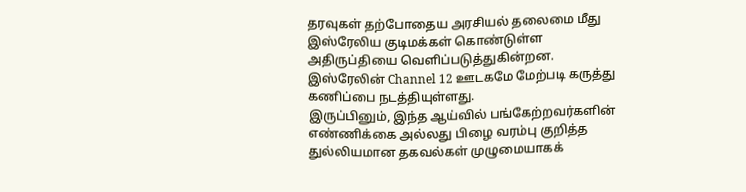தரவுகள் தற்போதைய அரசியல் தலைமை மீது இஸ்ரேலிய குடிமக்கள் கொண்டுள்ள அதிருப்தியை வெளிப்படுத்துகின்றன. இஸ்ரேலின் Channel 12 ஊடகமே மேற்படி கருத்து கணிப்பை நடத்தியுள்ளது.
இருப்பினும், இந்த ஆய்வில் பங்கேற்றவர்களின் எண்ணிக்கை அல்லது பிழை வரம்பு குறித்த துல்லியமான தகவல்கள் முழுமையாகக்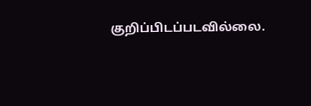குறிப்பிடப்படவில்லை.